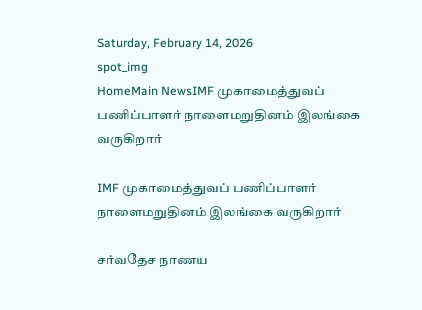Saturday, February 14, 2026
spot_img
HomeMain NewsIMF முகாமைத்துவப் பணிப்பாளர் நாளைமறுதினம் இலங்கை வருகிறார்

IMF முகாமைத்துவப் பணிப்பாளர் நாளைமறுதினம் இலங்கை வருகிறார்

சர்வதேச நாணய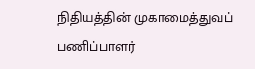நிதியத்தின் முகாமைத்துவப் பணிப்பாளர்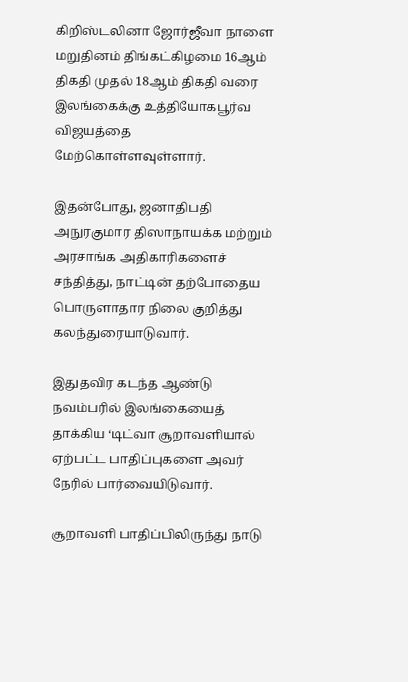கிறிஸ்டலினா ஜோர்ஜீவா நாளை மறுதினம் திங்கட்கிழமை 16ஆம் திகதி முதல் 18ஆம் திகதி வரை இலங்கைக்கு உத்தியோகபூர்வ விஜயத்தை மேற்கொள்ளவுள்ளார்.

இதன்போது, ஜனாதிபதி அநுரகுமார திஸாநாயக்க மற்றும் அரசாங்க அதிகாரிகளைச் சந்தித்து, நாட்டின் தற்போதைய பொருளாதார நிலை குறித்து கலந்துரையாடுவார்.

இதுதவிர கடந்த ஆண்டு நவம்பரில் இலங்கையைத் தாக்கிய ‘டிட்வா சூறாவளியால் ஏற்பட்ட பாதிப்புகளை அவர் நேரில் பார்வையிடுவார்.

சூறாவளி பாதிப்பிலிருந்து நாடு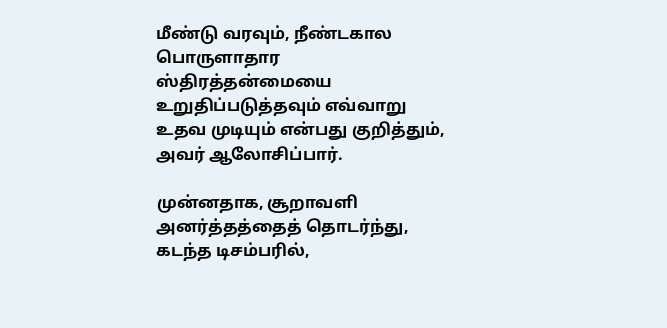மீண்டு வரவும், நீண்டகால பொருளாதார ஸ்திரத்தன்மையை உறுதிப்படுத்தவும் எவ்வாறு உதவ முடியும் என்பது குறித்தும், அவர் ஆலோசிப்பார்.

முன்னதாக, சூறாவளி அனர்த்தத்தைத் தொடர்ந்து, கடந்த டிசம்பரில்,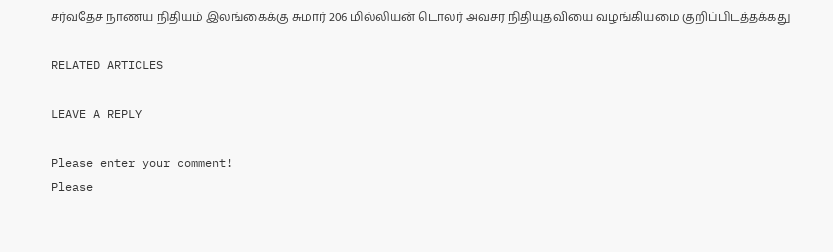சர்வதேச நாணய நிதியம் இலங்கைக்கு சுமார் 206 மில்லியன் டொலர் அவசர நிதியுதவியை வழங்கியமை குறிப்பிடத்தக்கது

RELATED ARTICLES

LEAVE A REPLY

Please enter your comment!
Please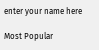enter your name here

Most Popular